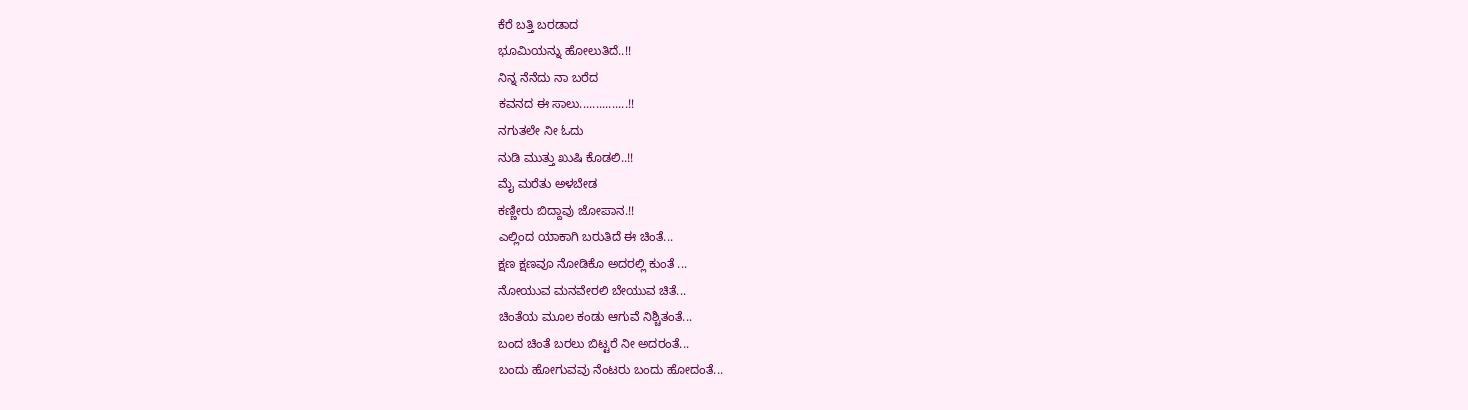ಕೆರೆ ಬತ್ತಿ ಬರಡಾದ
ಭೂಮಿಯನ್ನು ಹೋಲುತಿದೆ..!!
ನಿನ್ನ ನೆನೆದು ನಾ ಬರೆದ
ಕವನದ ಈ ಸಾಲು...............!!
ನಗುತಲೇ ನೀ ಓದು
ನುಡಿ ಮುತ್ತು ಖುಷಿ ಕೊಡಲಿ..!!
ಮೈ ಮರೆತು ಅಳಬೇಡ
ಕಣ್ಣೀರು ಬಿದ್ದಾವು ಜೋಪಾನ.!!
ಎಲ್ಲಿಂದ ಯಾಕಾಗಿ ಬರುತಿದೆ ಈ ಚಿಂತೆ...
ಕ್ಷಣ ಕ್ಷಣವೂ ನೋಡಿಕೊ ಅದರಲ್ಲಿ ಕುಂತೆ ...
ನೋಯುವ ಮನವೇರಲಿ ಬೇಯುವ ಚಿತೆ...
ಚಿಂತೆಯ ಮೂಲ ಕಂಡು ಆಗುವೆ ನಿಶ್ಚಿತಂತೆ...
ಬಂದ ಚಿಂತೆ ಬರಲು ಬಿಟ್ಟರೆ ನೀ ಅದರಂತೆ...
ಬಂದು ಹೋಗುವವು ನೆಂಟರು ಬಂದು ಹೋದಂತೆ...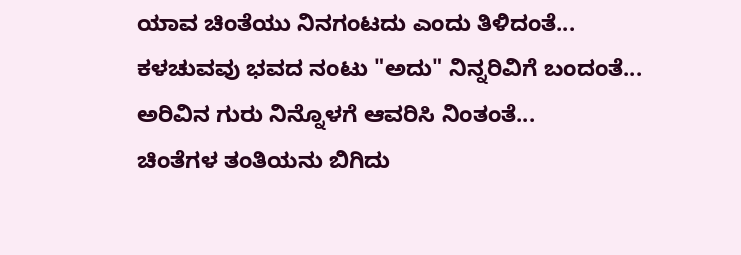ಯಾವ ಚಿಂತೆಯು ನಿನಗಂಟದು ಎಂದು ತಿಳಿದಂತೆ...
ಕಳಚುವವು ಭವದ ನಂಟು "ಅದು" ನಿನ್ನರಿವಿಗೆ ಬಂದಂತೆ...
ಅರಿವಿನ ಗುರು ನಿನ್ನೊಳಗೆ ಆವರಿಸಿ ನಿಂತಂತೆ...
ಚಿಂತೆಗಳ ತಂತಿಯನು ಬಿಗಿದು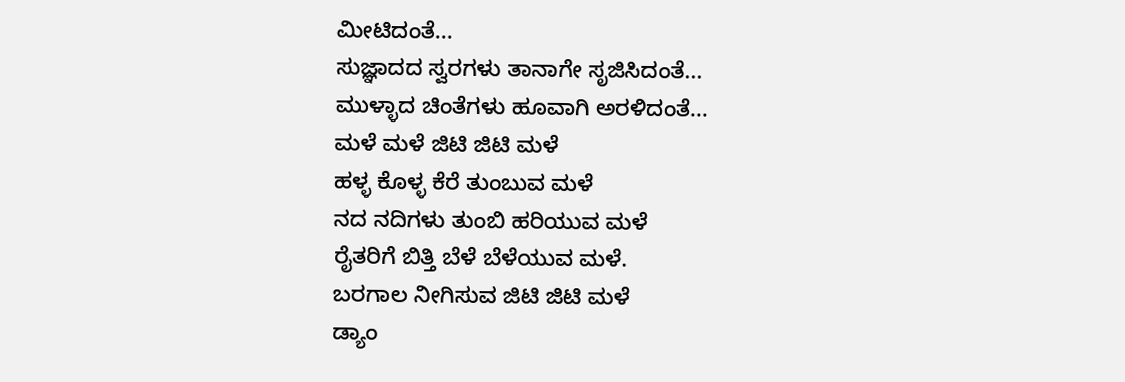ಮೀಟಿದಂತೆ...
ಸುಜ್ಞಾದದ ಸ್ವರಗಳು ತಾನಾಗೇ ಸೃಜಿಸಿದಂತೆ...
ಮುಳ್ಳಾದ ಚಿಂತೆಗಳು ಹೂವಾಗಿ ಅರಳಿದಂತೆ...
ಮಳೆ ಮಳೆ ಜಿಟಿ ಜಿಟಿ ಮಳೆ
ಹಳ್ಳ ಕೊಳ್ಳ ಕೆರೆ ತುಂಬುವ ಮಳೆ
ನದ ನದಿಗಳು ತುಂಬಿ ಹರಿಯುವ ಮಳೆ
ರೈತರಿಗೆ ಬಿತ್ತಿ ಬೆಳೆ ಬೆಳೆಯುವ ಮಳೆ.
ಬರಗಾಲ ನೀಗಿಸುವ ಜಿಟಿ ಜಿಟಿ ಮಳೆ
ಡ್ಯಾಂ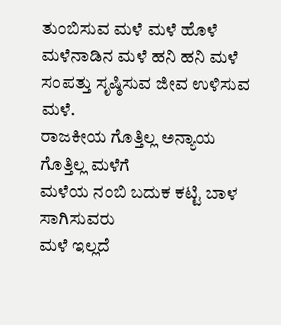ತುಂಬಿಸುವ ಮಳೆ ಮಳೆ ಹೊಳೆ
ಮಳೆನಾಡಿನ ಮಳೆ ಹನಿ ಹನಿ ಮಳೆ
ಸಂಪತ್ತು ಸೃಷ್ಠಿಸುವ ಜೀವ ಉಳಿಸುವ ಮಳೆ.
ರಾಜಕೀಯ ಗೊತ್ತಿಲ್ಲ ಅನ್ಯಾಯ ಗೊತ್ತಿಲ್ಲ ಮಳೆಗೆ
ಮಳೆಯ ನಂಬಿ ಬದುಕ ಕಟ್ಟಿ ಬಾಳ ಸಾಗಿಸುವರು
ಮಳೆ ಇಲ್ಲದೆ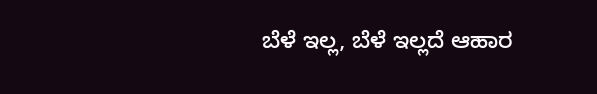ಬೆಳೆ ಇಲ್ಲ, ಬೆಳೆ ಇಲ್ಲದೆ ಆಹಾರ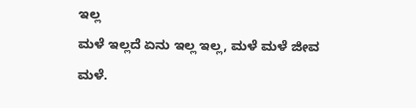ಇಲ್ಲ
ಮಳೆ ಇಲ್ಲದೆ ಏನು ಇಲ್ಲ ಇಲ್ಲ, ಮಳೆ ಮಳೆ ಜೀವ ಮಳೆ.